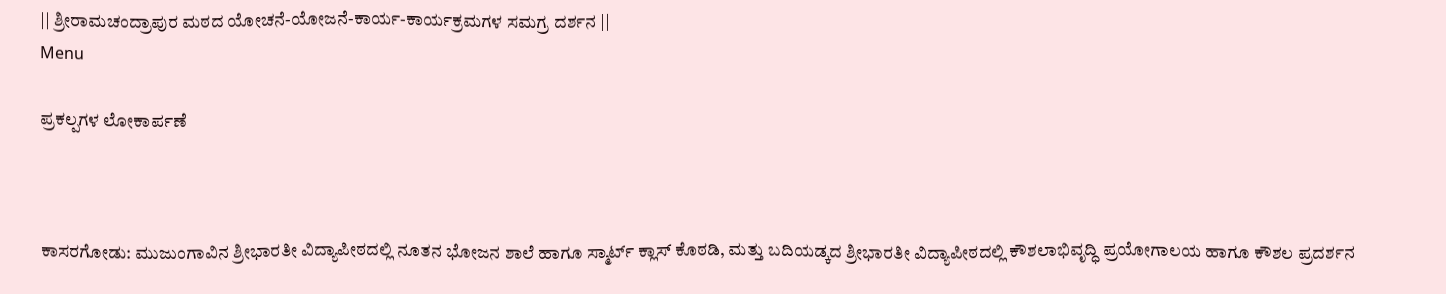|| ಶ್ರೀರಾಮಚಂದ್ರಾಪುರ ಮಠದ ಯೋಚನೆ-ಯೋಜನೆ-ಕಾರ್ಯ-ಕಾರ್ಯಕ್ರಮಗಳ ಸಮಗ್ರ ದರ್ಶನ ||
Menu

ಪ್ರಕಲ್ಪಗಳ ಲೋಕಾರ್ಪಣೆ



ಕಾಸರಗೋಡು: ಮುಜುಂಗಾವಿನ ಶ್ರೀಭಾರತೀ ವಿದ್ಯಾಪೀಠದಲ್ಲಿ ನೂತನ ಭೋಜನ ಶಾಲೆ ಹಾಗೂ ಸ್ಮಾರ್ಟ್ ಕ್ಲಾಸ್ ಕೊಠಡಿ, ಮತ್ತು ಬದಿಯಡ್ಕದ ಶ್ರೀಭಾರತೀ ವಿದ್ಯಾಪೀಠದಲ್ಲಿ ಕೌಶಲಾಭಿವೃದ್ಧಿ ಪ್ರಯೋಗಾಲಯ ಹಾಗೂ ಕೌಶಲ ಪ್ರದರ್ಶನ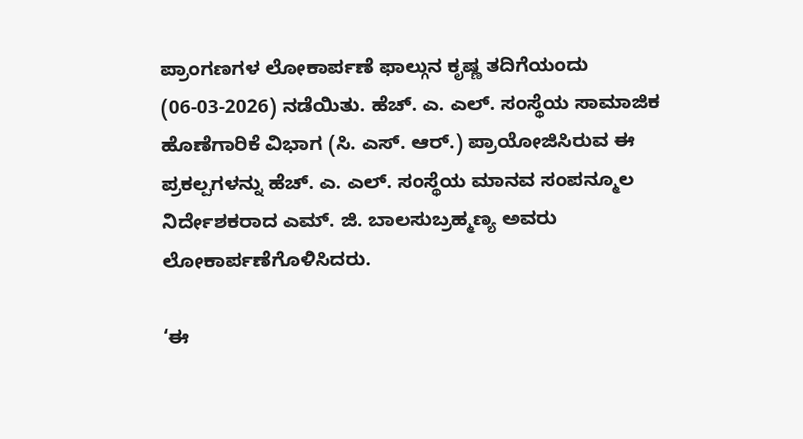ಪ್ರಾಂಗಣಗಳ ಲೋಕಾರ್ಪಣೆ ಫಾಲ್ಗುನ ಕೃಷ್ಣ ತದಿಗೆಯಂದು (06-03-2026) ನಡೆಯಿತು. ಹೆಚ್. ಎ. ಎಲ್. ಸಂಸ್ಥೆಯ ಸಾಮಾಜಿಕ ಹೊಣೆಗಾರಿಕೆ ವಿಭಾಗ (ಸಿ. ಎಸ್. ಆರ್.) ಪ್ರಾಯೋಜಿಸಿರುವ ಈ ಪ್ರಕಲ್ಪಗಳನ್ನು ಹೆಚ್. ಎ. ಎಲ್. ಸಂಸ್ಥೆಯ ಮಾನವ ಸಂಪನ್ಮೂಲ ನಿರ್ದೇಶಕರಾದ ಎಮ್. ಜಿ. ಬಾಲಸುಬ್ರಹ್ಮಣ್ಯ ಅವರು ಲೋಕಾರ್ಪಣೆಗೊಳಿಸಿದರು.

‘ಈ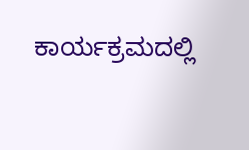ಕಾರ್ಯಕ್ರಮದಲ್ಲಿ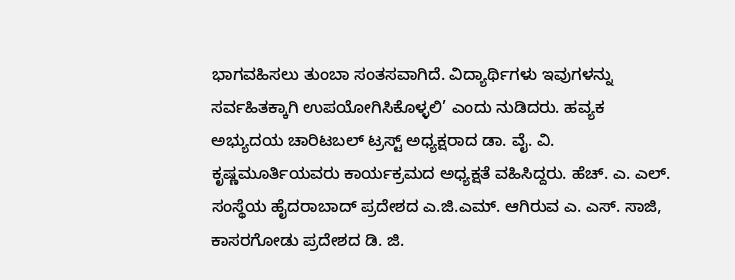ಭಾಗವಹಿಸಲು ತುಂಬಾ ಸಂತಸವಾಗಿದೆ. ವಿದ್ಯಾರ್ಥಿಗಳು ಇವುಗಳನ್ನು ಸರ್ವಹಿತಕ್ಕಾಗಿ ಉಪಯೋಗಿಸಿಕೊಳ್ಳಲಿ’ ಎಂದು ನುಡಿದರು. ಹವ್ಯಕ ಅಭ್ಯುದಯ ಚಾರಿಟಬಲ್ ಟ್ರಸ್ಟ್ ಅಧ್ಯಕ್ಷರಾದ ಡಾ. ವೈ. ವಿ. ಕೃಷ್ಣಮೂರ್ತಿಯವರು ಕಾರ್ಯಕ್ರಮದ ಅಧ್ಯಕ್ಷತೆ ವಹಿಸಿದ್ದರು. ಹೆಚ್. ಎ. ಎಲ್. ಸಂಸ್ಥೆಯ ಹೈದರಾಬಾದ್ ಪ್ರದೇಶದ ಎ.ಜಿ.ಎಮ್. ಆಗಿರುವ ಎ. ಎಸ್. ಸಾಜಿ, ಕಾಸರಗೋಡು ಪ್ರದೇಶದ ಡಿ. ಜಿ.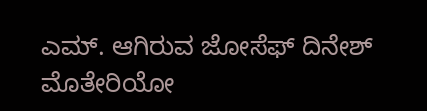ಎಮ್. ಆಗಿರುವ ಜೋಸೆಫ್ ದಿನೇಶ್ ಮೊತೇರಿಯೋ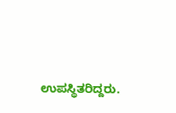ಉಪಸ್ಥಿತರಿದ್ದರು.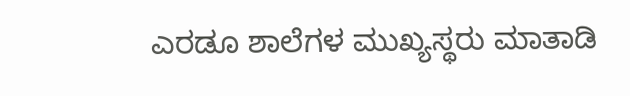ಎರಡೂ ಶಾಲೆಗಳ ಮುಖ್ಯಸ್ಥರು ಮಾತಾಡಿ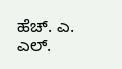ಹೆಚ್. ಎ. ಎಲ್.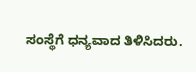ಸಂಸ್ಥೆಗೆ ಧನ್ಯವಾದ ತಿಳಿಸಿದರು.